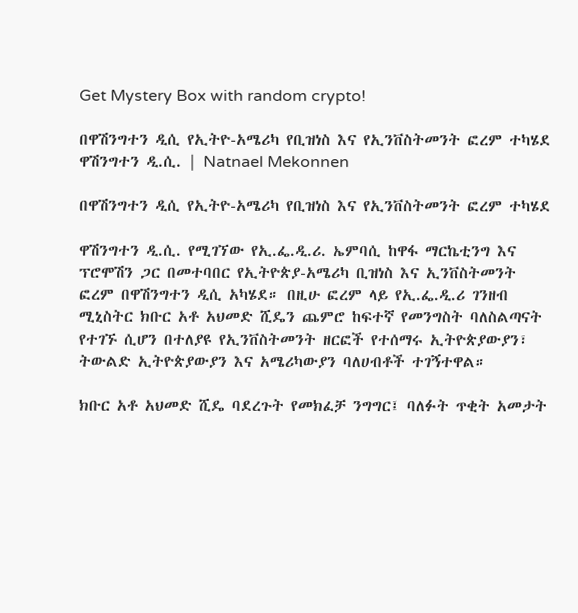Get Mystery Box with random crypto!

በዋሽንግተን ዲሲ የኢትዮ-አሜሪካ የቢዝነስ እና የኢንቨስትመንት ፎረም ተካሄደ ዋሽንግተን ዲ.ሲ. | Natnael Mekonnen

በዋሽንግተን ዲሲ የኢትዮ-አሜሪካ የቢዝነስ እና የኢንቨስትመንት ፎረም ተካሄደ

ዋሽንግተን ዲ.ሲ. የሚገኘው የኢ.ፌ.ዲ.ሪ. ኤምባሲ ከዋፋ ማርኬቲንግ እና ፕሮሞሽን ጋር በመተባበር የኢትዮጵያ-አሜሪካ ቢዝነስ እና ኢንቨስትመንት ፎረም በዋሽንግተን ዲሲ አካሄደ። በዚሁ ፎረም ላይ የኢ.ፌ.ዲ.ሪ ገንዘብ ሚኒስትር ክቡር አቶ አህመድ ሺዴን ጨምሮ ከፍተኛ የመንግስት ባለስልጣናት የተገኙ ሲሆን በተለያዩ የኢንቨስትመንት ዘርፎች የተሰማሩ ኢትዮጵያውያን፣ ትውልድ ኢትዮጵያውያን እና አሜሪካውያን ባለሀብቶች ተገኝተዋል።

ክቡር አቶ አህመድ ሺዴ ባደረጉት የመክፈቻ ንግግር፤ ባለፉት ጥቂት አመታት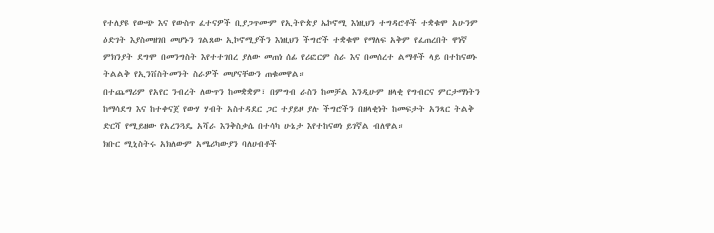የተለያዩ የውጭ እና የውስጥ ፈተናዎች ቢያጋጥሙም የኢትዮጵያ ኤኮኖሚ እነዚህን ተግዳሮቶች ተቋቁሞ አሁንም ዕድገት እያስመዘገበ መሆኑን ገልጸው ኢኮኖሚያችን እነዚህን ችግሮች ተቋቁሞ የማለፍ አቅም የፈጠረበት ዋነኛ ምክንያት ደግሞ በመንግስት እየተተገበረ ያለው መጠነ ሰፊ የሪፎርም ስራ እና በመሰረተ ልማቶች ላይ በተከናወኑ ትልልቅ የኢንቨስትመንት ስራዎች መሆናቸውን ጠቁመዋል።
በተጨማሪም የአየር ንብረት ለውጥን ከመቋቋም፣ በምግብ ራስን ከመቻል እንዲሁም ዘላቂ የግብርና ምርታማነትን ከማሳደግ እና ከተቀናጀ የውሃ ሃብት አስተዳደር ጋር ተያይዞ ያሉ ችግሮችን በዘላቂነት ከመፍታት አንጻር ትልቅ ድርሻ የሚይዘው የአረንጓዴ አሻራ እንቅስቃሴ በተሳካ ሁኔታ እየተከናወነ ይገኛል ብለዋል።
ክቡር ሚኒስትሩ አክለውም አሜሪካውያን ባለሀብቶች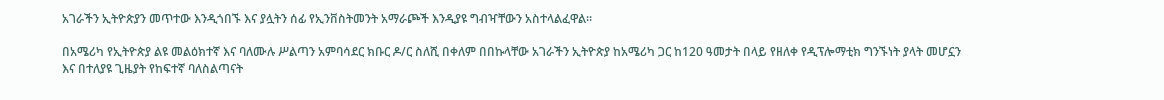አገራችን ኢትዮጵያን መጥተው እንዲጎበኙ እና ያሏትን ሰፊ የኢንቨስትመንት አማራጮች እንዲያዩ ግብዣቸውን አስተላልፈዋል።

በአሜሪካ የኢትዮጵያ ልዩ መልዕክተኛ እና ባለሙሉ ሥልጣን አምባሳደር ክቡር ዶ/ር ስለሺ በቀለም በበኩላቸው አገራችን ኢትዮጵያ ከአሜሪካ ጋር ከ120 ዓመታት በላይ የዘለቀ የዲፕሎማቲክ ግንኙነት ያላት መሆኗን እና በተለያዩ ጊዜያት የከፍተኛ ባለስልጣናት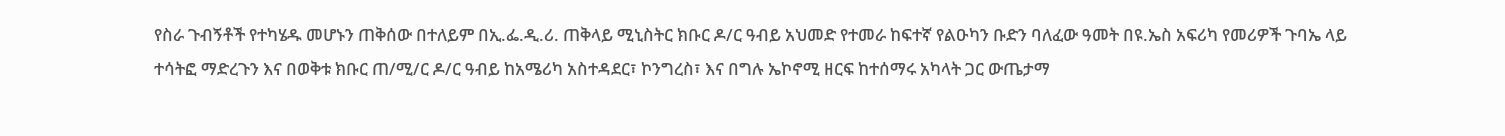የስራ ጉብኝቶች የተካሄዱ መሆኑን ጠቅሰው በተለይም በኢ.ፌ.ዲ.ሪ. ጠቅላይ ሚኒስትር ክቡር ዶ/ር ዓብይ አህመድ የተመራ ከፍተኛ የልዑካን ቡድን ባለፈው ዓመት በዩ.ኤስ አፍሪካ የመሪዎች ጉባኤ ላይ ተሳትፎ ማድረጉን እና በወቅቱ ክቡር ጠ/ሚ/ር ዶ/ር ዓብይ ከአሜሪካ አስተዳደር፣ ኮንግረስ፣ እና በግሉ ኤኮኖሚ ዘርፍ ከተሰማሩ አካላት ጋር ውጤታማ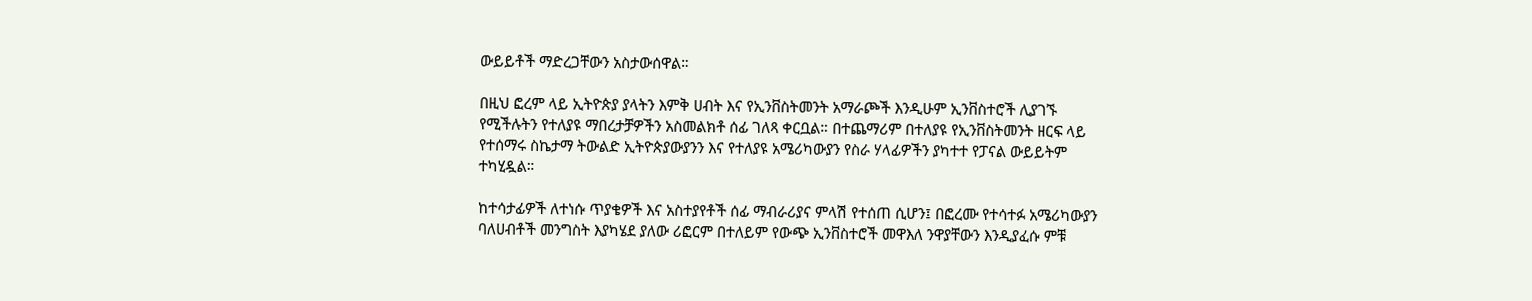ውይይቶች ማድረጋቸውን አስታውሰዋል።

በዚህ ፎረም ላይ ኢትዮጵያ ያላትን እምቅ ሀብት እና የኢንቨስትመንት አማራጮች እንዲሁም ኢንቨስተሮች ሊያገኙ የሚችሉትን የተለያዩ ማበረታቻዎችን አስመልክቶ ሰፊ ገለጻ ቀርቧል። በተጨማሪም በተለያዩ የኢንቨስትመንት ዘርፍ ላይ የተሰማሩ ስኬታማ ትውልድ ኢትዮጵያውያንን እና የተለያዩ አሜሪካውያን የስራ ሃላፊዎችን ያካተተ የፓናል ውይይትም ተካሂዷል።

ከተሳታፊዎች ለተነሱ ጥያቄዎች እና አስተያየቶች ሰፊ ማብራሪያና ምላሽ የተሰጠ ሲሆን፤ በፎረሙ የተሳተፉ አሜሪካውያን ባለሀብቶች መንግስት እያካሄደ ያለው ሪፎርም በተለይም የውጭ ኢንቨስተሮች መዋእለ ንዋያቸውን እንዲያፈሱ ምቹ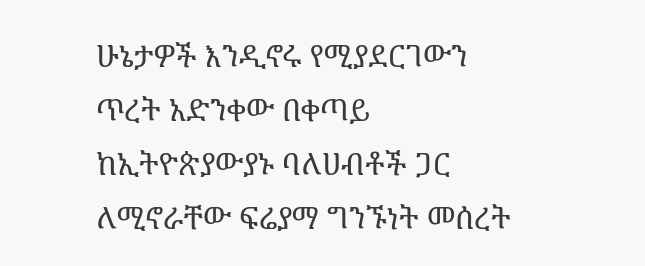ሁኔታዎች እንዲኖሩ የሚያደርገውን ጥረት አድንቀው በቀጣይ ከኢትዮጵያውያኑ ባለሀብቶች ጋር ለሚኖራቸው ፍሬያማ ግንኙነት መሰረት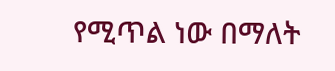የሚጥል ነው በማለት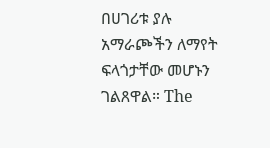በሀገሪቱ ያሉ አማራጮችን ለማየት ፍላጎታቸው መሆኑን ገልጸዋል። The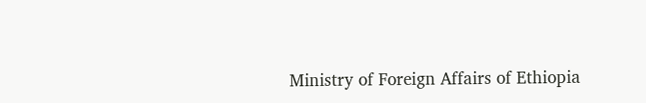Ministry of Foreign Affairs of Ethiopia